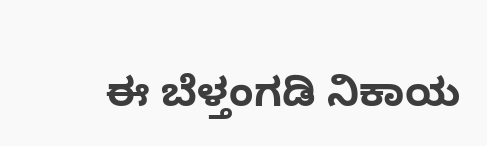ಈ ಬೆಳ್ತಂಗಡಿ ನಿಕಾಯ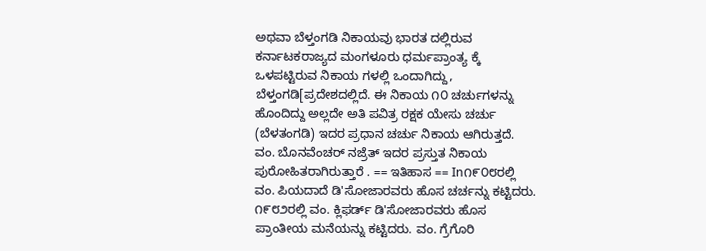ಅಥವಾ ಬೆಳ್ತಂಗಡಿ ನಿಕಾಯವು ಭಾರತ ದಲ್ಲಿರುವ ಕರ್ನಾಟಕರಾಜ್ಯದ ಮಂಗಳೂರು ಧರ್ಮಪ್ರಾಂತ್ಯ ಕ್ಕೆ ಒಳಪಟ್ಟಿರುವ ನಿಕಾಯ ಗಳಲ್ಲಿ ಒಂದಾಗಿದ್ದು, ಬೆಳ್ತಂಗಡಿ[ಪ್ರದೇಶದಲ್ಲಿದೆ. ಈ ನಿಕಾಯ ೧೦ ಚರ್ಚುಗಳನ್ನು ಹೊಂದಿದ್ದು ಅಲ್ಲದೇ ಅತಿ ಪವಿತ್ರ ರಕ್ಷಕ ಯೇಸು ಚರ್ಚು (ಬೆಳ‍ತಂಗಡಿ) ಇದರ ಪ್ರಧಾನ ಚರ್ಚು ನಿಕಾಯ ಆಗಿರುತ್ತದೆ. ವಂ. ಬೊನವೆಂಚರ್ ನಜ್ರೆತ್ ಇದರ ಪ್ರಸ್ತುತ ನಿಕಾಯ ಪುರೋಹಿತರಾಗಿರುತ್ತಾರೆ . == ಇತಿಹಾಸ == In೧೯೦೮ರಲ್ಲಿ ವಂ. ಪಿಯದಾದೆ ಡಿ'ಸೋಜಾರವರು ಹೊಸ ಚರ್ಚನ್ನು ಕಟ್ಟಿದರು. ೧೯೮೨ರಲ್ಲಿ ವಂ. ಕ್ಲಿಫರ್ಡ್ ಡಿ'ಸೋಜಾರವರು ಹೊಸ ಪ್ರಾಂತೀಯ ಮನೆಯನ್ನು ಕಟ್ಟಿದರು. ವಂ. ಗ್ರೆಗೊರಿ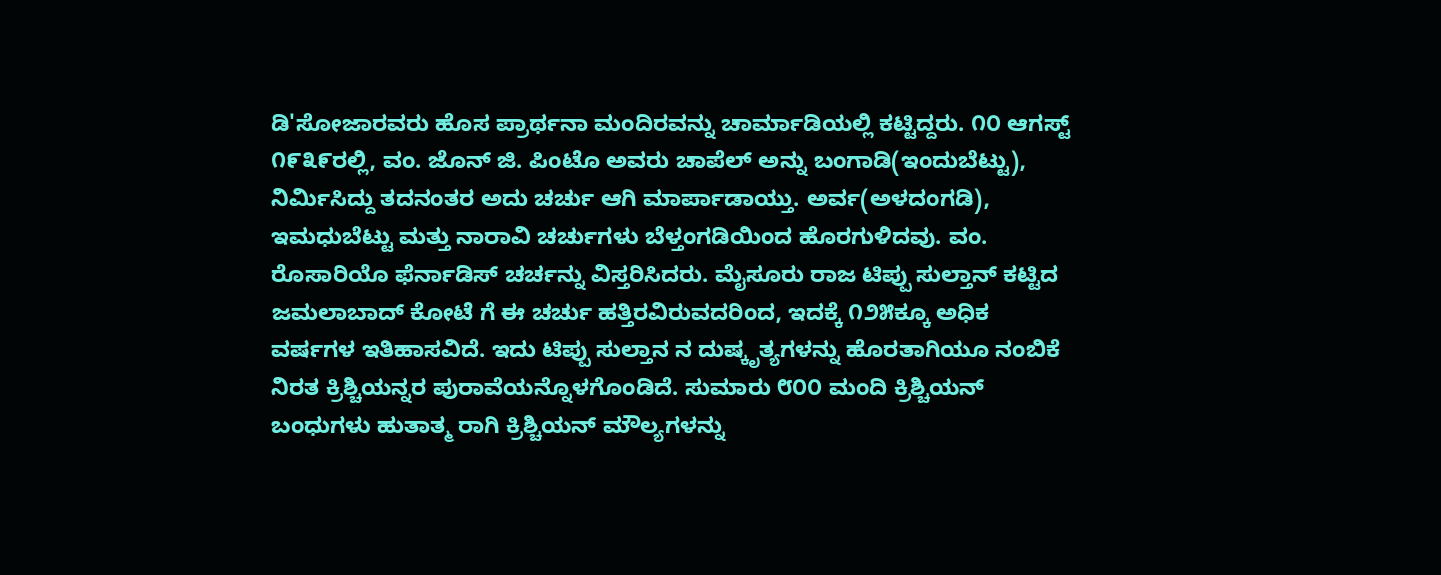ಡಿ'ಸೋಜಾರವರು ಹೊಸ ಪ್ರಾರ್ಥನಾ ಮಂದಿರವನ್ನು ಚಾರ್ಮಾಡಿಯಲ್ಲಿ ಕಟ್ಟಿದ್ದರು. ೧೦ ಆಗಸ್ಟ್ ೧೯೩೯ರಲ್ಲಿ, ವಂ. ಜೊನ್ ಜಿ. ಪಿಂಟೊ ಅವರು ಚಾಪೆಲ್ ಅನ್ನು ಬಂಗಾಡಿ(ಇಂದುಬೆಟ್ಟು), ನಿರ್ಮಿಸಿದ್ದು ತದನಂತರ ಅದು ಚರ್ಚು ಆಗಿ ಮಾರ್ಪಾಡಾಯ್ತು. ಅರ್ವ(ಅಳದಂಗಡಿ), ಇಮಧುಬೆಟ್ಟು ಮತ್ತು ನಾರಾವಿ ಚರ್ಚುಗಳು ಬೆಳ್ತಂಗಡಿಯಿಂದ ಹೊರಗುಳಿದವು. ವಂ. ರೊಸಾರಿಯೊ ಫೆರ್ನಾಡಿಸ್ ಚರ್ಚನ್ನು ವಿಸ್ತರಿಸಿದರು. ಮೈಸೂರು ರಾಜ ಟಿಪ್ಪು ಸುಲ್ತಾನ್ ಕಟ್ಟಿದ ಜಮಲಾಬಾದ್ ಕೋಟೆ ಗೆ ಈ ಚರ್ಚು ಹತ್ತಿರವಿರುವದರಿಂದ, ಇದಕ್ಕೆ ೧೨೫ಕ್ಕೂ ಅಧಿಕ ವರ್ಷಗಳ ಇತಿಹಾಸವಿದೆ. ಇದು ಟಿಪ್ಪು ಸುಲ್ತಾನ ನ ದುಷ್ಕೃತ್ಯಗಳನ್ನು ಹೊರತಾಗಿಯೂ ನಂಬಿಕೆ ನಿರತ ಕ್ರಿಶ್ಚಿಯನ್ನರ ಪುರಾವೆಯನ್ನೊಳಗೊಂಡಿದೆ. ಸುಮಾರು ೮೦೦ ಮಂದಿ ಕ್ರಿಶ್ಚಿಯನ್ ಬಂಧುಗಳು ಹುತಾತ್ಮ ರಾಗಿ ಕ್ರಿಶ್ಚಿಯನ್ ಮೌಲ್ಯಗಳನ್ನು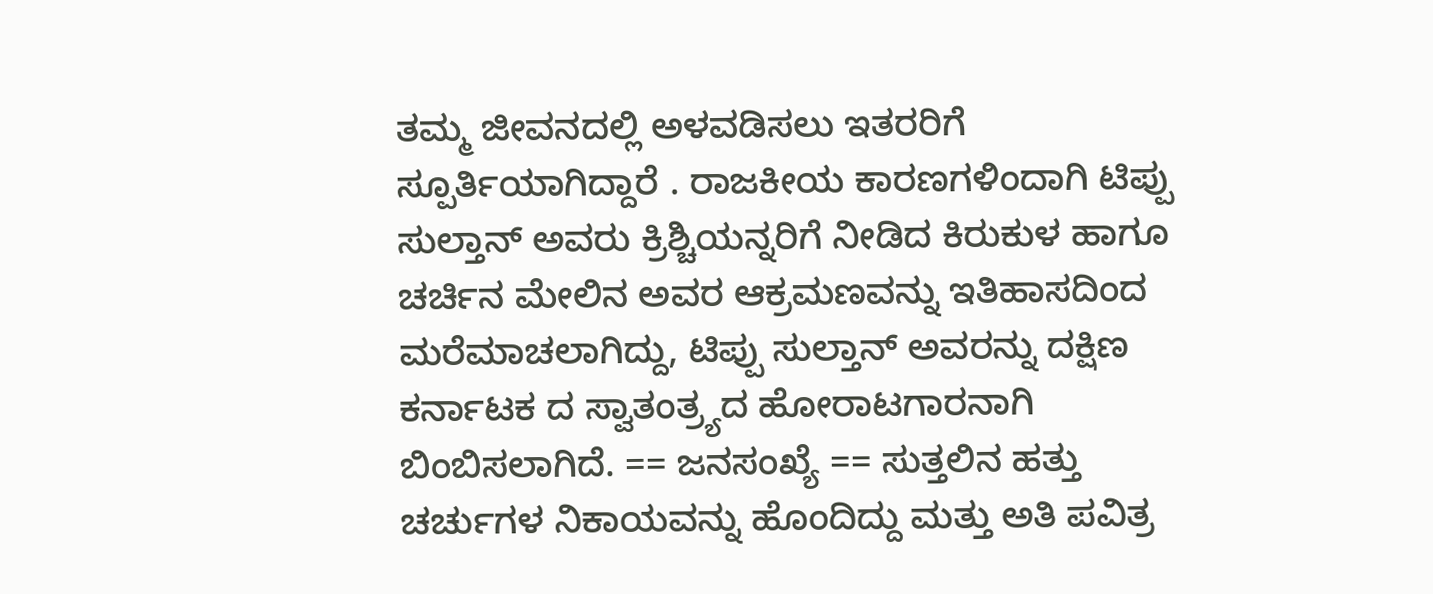ತಮ್ಮ ಜೀವನದಲ್ಲಿ ಅಳವಡಿಸಲು ಇತರರಿಗೆ ಸ್ಪೂರ್ತಿಯಾಗಿದ್ದಾರೆ . ರಾಜಕೀಯ ಕಾರಣಗಳಿಂದಾಗಿ ಟಿಪ್ಪು ಸುಲ್ತಾನ್ ಅವರು ಕ್ರಿಶ್ಚಿಯನ್ನರಿಗೆ ನೀಡಿದ ಕಿರುಕುಳ ಹಾಗೂ ಚರ್ಚಿನ ಮೇಲಿನ ಅವರ ಆಕ್ರಮಣವನ್ನು ಇತಿಹಾಸದಿಂದ ಮರೆಮಾಚಲಾಗಿದ್ದು, ಟಿಪ್ಪು ಸುಲ್ತಾನ್ ಅವರನ್ನು ದಕ್ಷಿಣ ಕರ್ನಾಟಕ ದ ಸ್ವಾತಂತ್ರ್ಯದ ಹೋರಾಟಗಾರನಾಗಿ ಬಿಂಬಿಸಲಾಗಿದೆ. == ಜನಸಂಖ್ಯೆ == ಸುತ್ತಲಿನ ಹತ್ತು ಚರ್ಚುಗಳ ನಿಕಾಯವನ್ನು ಹೊಂದಿದ್ದು ಮತ್ತು ಅತಿ ಪವಿತ್ರ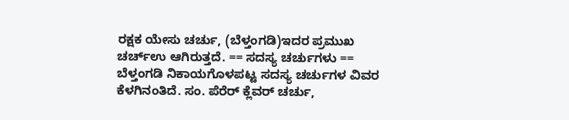ರಕ್ಷಕ ಯೇಸು ಚರ್ಚು, (ಬೆಳ್ತಂಗಡಿ)ಇದರ ಪ್ರಮುಖ ಚರ್ಚ್ಉ ಆಗಿರುತ್ತದೆ. == ಸದಸ್ಯ ಚರ್ಚುಗಳು == ಬೆಳ್ತಂಗಡಿ ನಿಕಾಯಗೊಳಪಟ್ಟ ಸದಸ್ಯ ಚರ್ಚುಗಳ ವಿವರ ಕೆಳಗಿನಂತಿದೆ. ಸಂ. ಪೆರೆರ್ ಕ್ಲೆವರ್ ಚರ್ಚು,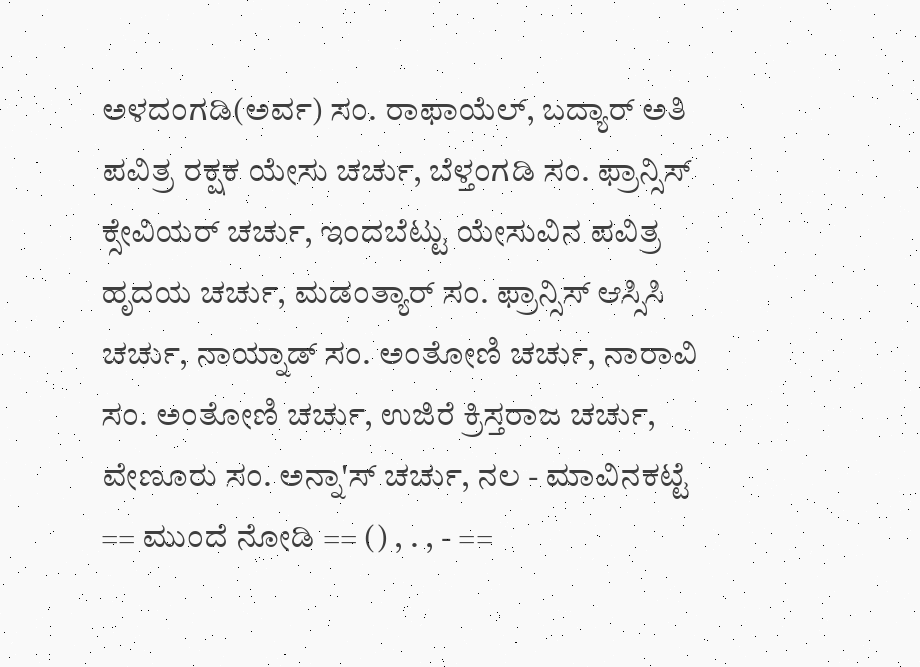ಅಳದಂಗಡಿ(ಅರ್ವ) ಸಂ. ರಾಫಾಯೆಲ್, ಬದ್ಯಾರ್ ಅತಿ ಪವಿತ್ರ ರಕ್ಷಕ ಯೇಸು ಚರ್ಚು, ಬೆಳ್ತಂಗಡಿ ಸಂ. ಫ್ರಾನ್ಸಿಸ್ ಕ್ಸೇವಿಯರ್ ಚರ್ಚು, ಇಂದಬೆಟ್ಟು ಯೇಸುವಿನ ಪವಿತ್ರ ಹೃದಯ ಚರ್ಚು, ಮಡಂತ್ಯಾರ್ ಸಂ. ಫ‍್ರಾನ್ಸಿಸ್ ಆಸ್ಸಿಸಿ ಚರ್ಚು, ನಾಯ್ನಾಡ್ ಸಂ. ಅಂತೋಣಿ ಚರ್ಚು, ನಾರಾವಿ ಸಂ. ಅಂತೋಣಿ ಚರ್ಚು, ಉಜಿರೆ ಕ್ರಿಸ್ತರಾಜ ಚರ್ಚು, ವೇಣೂರು ಸಂ. ಅನ್ನಾ'ಸ್ ಚರ್ಚು, ನಲ - ಮಾವಿನಕಟ್ಟೆ == ಮುಂದೆ ನೋಡಿ == () , . , - ==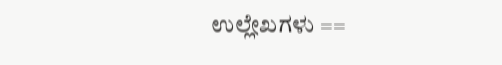ಉಲ್ಲೇಖಗಳು ==